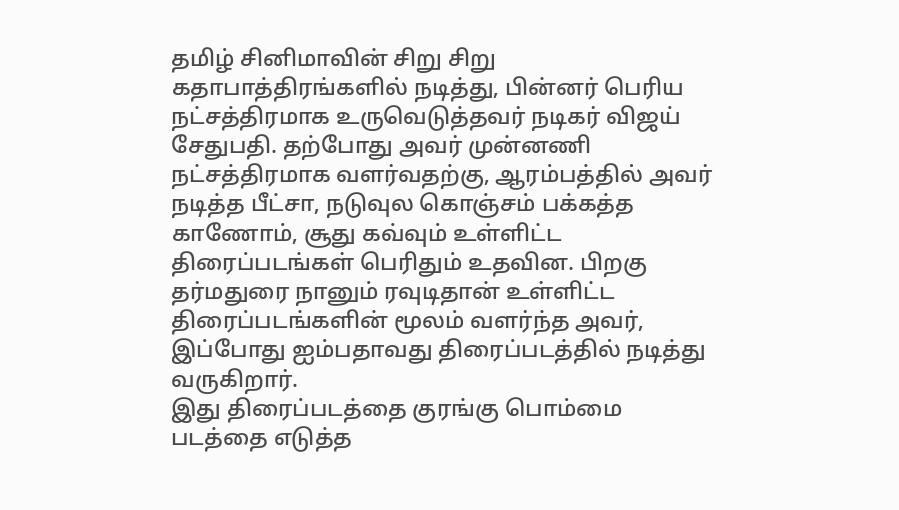தமிழ் சினிமாவின் சிறு சிறு கதாபாத்திரங்களில் நடித்து, பின்னர் பெரிய நட்சத்திரமாக உருவெடுத்தவர் நடிகர் விஜய் சேதுபதி. தற்போது அவர் முன்னணி நட்சத்திரமாக வளர்வதற்கு, ஆரம்பத்தில் அவர் நடித்த பீட்சா, நடுவுல கொஞ்சம் பக்கத்த காணோம், சூது கவ்வும் உள்ளிட்ட திரைப்படங்கள் பெரிதும் உதவின. பிறகு தர்மதுரை நானும் ரவுடிதான் உள்ளிட்ட திரைப்படங்களின் மூலம் வளர்ந்த அவர், இப்போது ஐம்பதாவது திரைப்படத்தில் நடித்து வருகிறார்.
இது திரைப்படத்தை குரங்கு பொம்மை படத்தை எடுத்த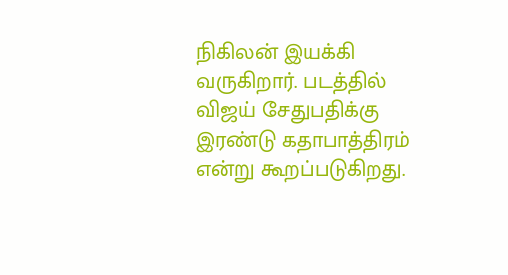நிகிலன் இயக்கி வருகிறார். படத்தில் விஜய் சேதுபதிக்கு இரண்டு கதாபாத்திரம் என்று கூறப்படுகிறது.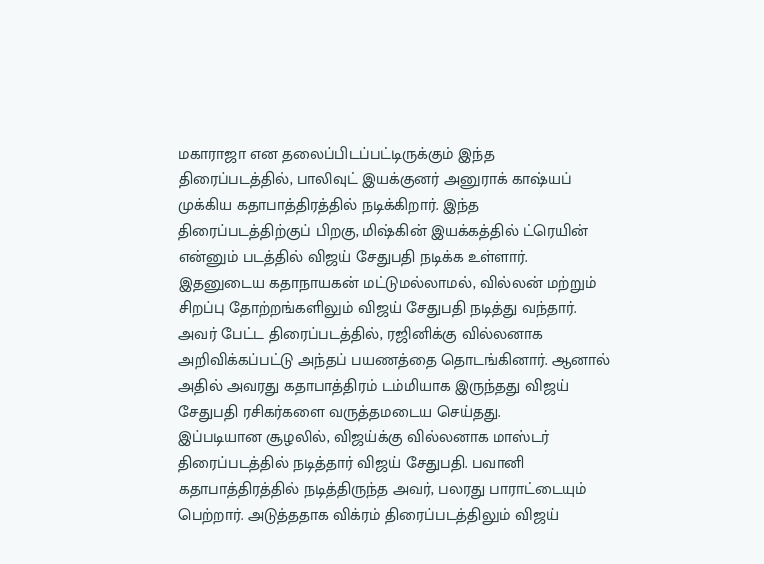மகாராஜா என தலைப்பிடப்பட்டிருக்கும் இந்த திரைப்படத்தில், பாலிவுட் இயக்குனர் அனுராக் காஷ்யப் முக்கிய கதாபாத்திரத்தில் நடிக்கிறார். இந்த திரைப்படத்திற்குப் பிறகு, மிஷ்கின் இயக்கத்தில் ட்ரெயின் என்னும் படத்தில் விஜய் சேதுபதி நடிக்க உள்ளார்.
இதனுடைய கதாநாயகன் மட்டுமல்லாமல், வில்லன் மற்றும் சிறப்பு தோற்றங்களிலும் விஜய் சேதுபதி நடித்து வந்தார். அவர் பேட்ட திரைப்படத்தில், ரஜினிக்கு வில்லனாக அறிவிக்கப்பட்டு அந்தப் பயணத்தை தொடங்கினார். ஆனால் அதில் அவரது கதாபாத்திரம் டம்மியாக இருந்தது விஜய் சேதுபதி ரசிகர்களை வருத்தமடைய செய்தது.
இப்படியான சூழலில், விஜய்க்கு வில்லனாக மாஸ்டர் திரைப்படத்தில் நடித்தார் விஜய் சேதுபதி. பவானி கதாபாத்திரத்தில் நடித்திருந்த அவர், பலரது பாராட்டையும் பெற்றார். அடுத்ததாக விக்ரம் திரைப்படத்திலும் விஜய்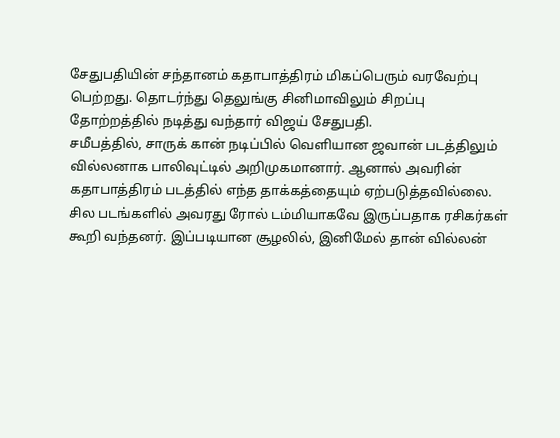சேதுபதியின் சந்தானம் கதாபாத்திரம் மிகப்பெரும் வரவேற்பு பெற்றது. தொடர்ந்து தெலுங்கு சினிமாவிலும் சிறப்பு தோற்றத்தில் நடித்து வந்தார் விஜய் சேதுபதி.
சமீபத்தில், சாருக் கான் நடிப்பில் வெளியான ஜவான் படத்திலும் வில்லனாக பாலிவுட்டில் அறிமுகமானார். ஆனால் அவரின் கதாபாத்திரம் படத்தில் எந்த தாக்கத்தையும் ஏற்படுத்தவில்லை. சில படங்களில் அவரது ரோல் டம்மியாகவே இருப்பதாக ரசிகர்கள் கூறி வந்தனர். இப்படியான சூழலில், இனிமேல் தான் வில்லன்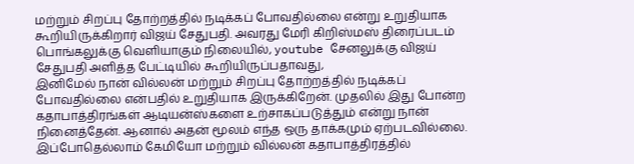மற்றும் சிறப்பு தோற்றத்தில் நடிக்கப் போவதில்லை என்று உறுதியாக கூறியிருக்கிறார் விஜய் சேதுபதி. அவரது மேரி கிறிஸ்மஸ் திரைப்படம் பொங்கலுக்கு வெளியாகும் நிலையில், youtube சேனலுக்கு விஜய் சேதுபதி அளித்த பேட்டியில் கூறியிருப்பதாவது,
இனிமேல் நான் வில்லன் மற்றும் சிறப்பு தோற்றத்தில் நடிக்கப் போவதில்லை என்பதில் உறுதியாக இருக்கிறேன். முதலில் இது போன்ற கதாபாத்திரங்கள் ஆடியன்ஸ்களை உற்சாகப்படுத்தும் என்று நான் நினைத்தேன். ஆனால் அதன் மூலம் எந்த ஒரு தாக்கமும் ஏற்படவில்லை. இப்போதெல்லாம் கேமியோ மற்றும் வில்லன் கதாபாத்திரத்தில்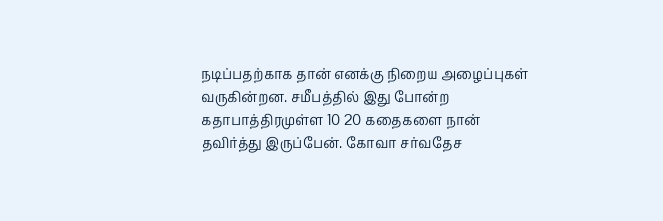நடிப்பதற்காக தான் எனக்கு நிறைய அழைப்புகள் வருகின்றன. சமீபத்தில் இது போன்ற கதாபாத்திரமுள்ள 10 20 கதைகளை நான் தவிர்த்து இருப்பேன். கோவா சர்வதேச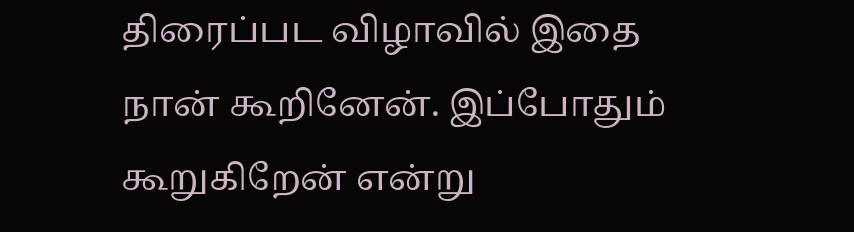திரைப்பட விழாவில் இதை நான் கூறினேன். இப்போதும் கூறுகிறேன் என்று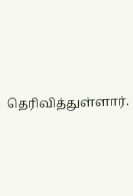தெரிவித்துள்ளார்.